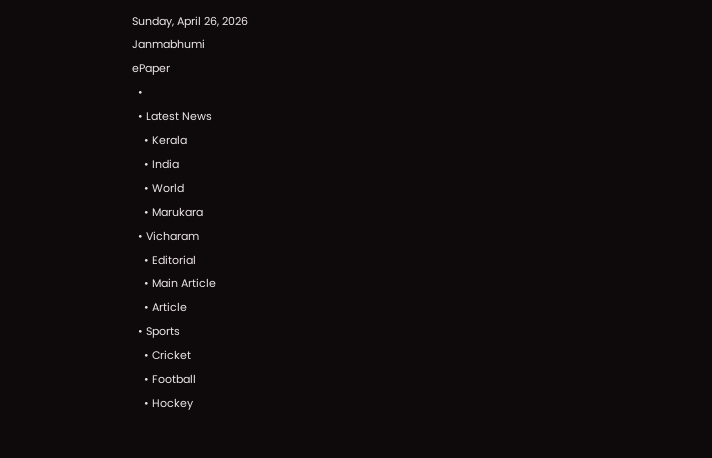Sunday, April 26, 2026
Janmabhumi
ePaper
  •
  • Latest News
    • Kerala
    • India
    • World
    • Marukara
  • Vicharam
    • Editorial
    • Main Article
    • Article
  • Sports
    • Cricket
    • Football
    • Hockey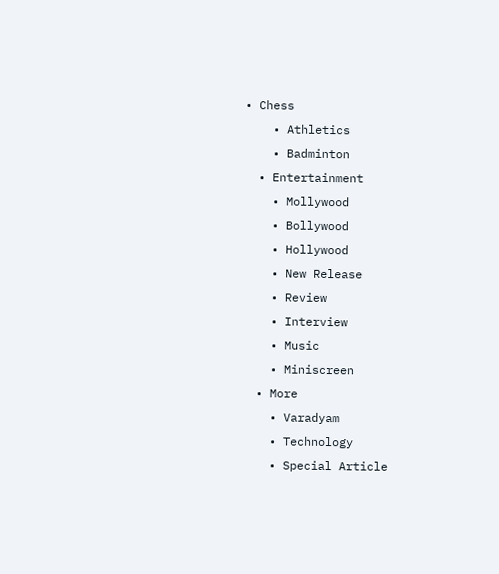• Chess
    • Athletics
    • Badminton
  • Entertainment
    • Mollywood
    • Bollywood
    • Hollywood
    • New Release
    • Review
    • Interview
    • Music
    • Miniscreen
  • More
    • Varadyam
    • Technology
    • Special Article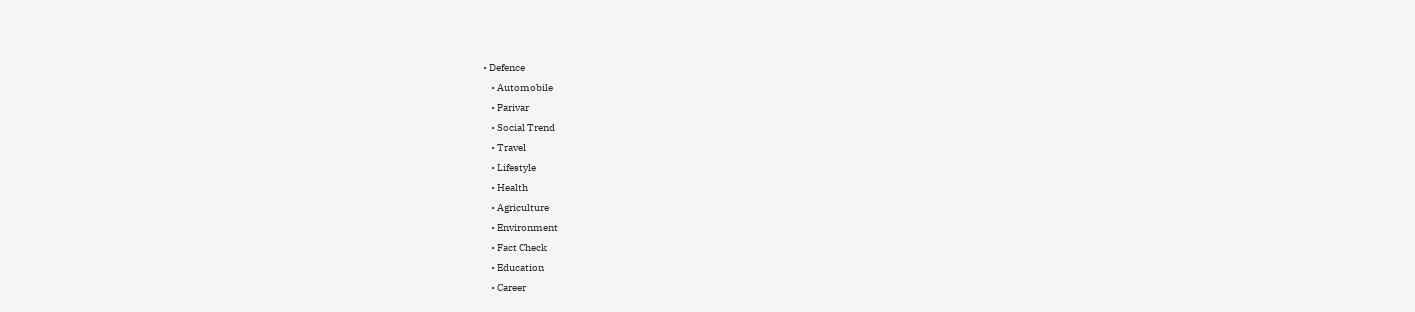• Defence
    • Automobile
    • Parivar
    • Social Trend
    • Travel
    • Lifestyle
    • Health
    • Agriculture
    • Environment
    • Fact Check
    • Education
    • Career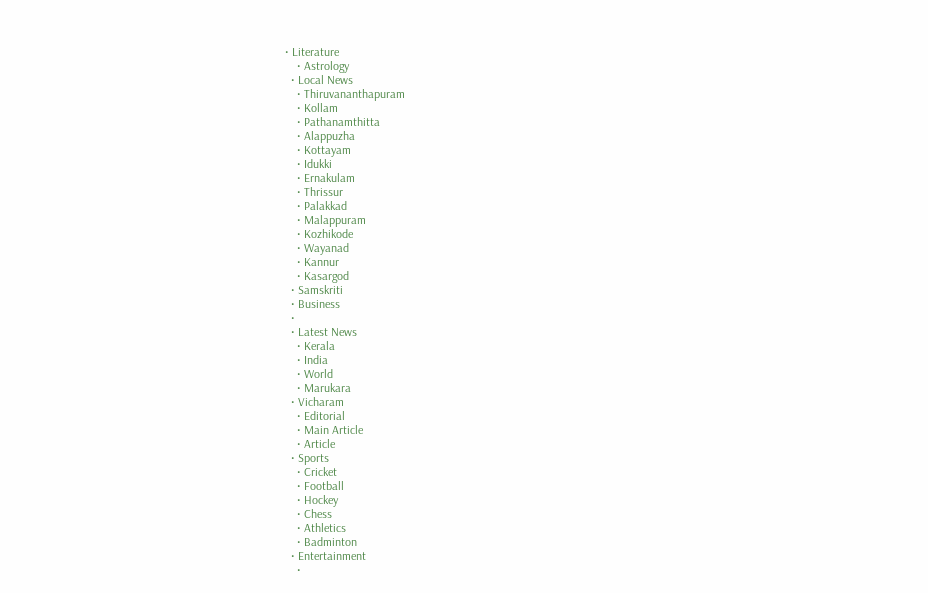• Literature
    • Astrology
  • Local News
    • Thiruvananthapuram
    • Kollam
    • Pathanamthitta
    • Alappuzha
    • Kottayam
    • Idukki
    • Ernakulam
    • Thrissur
    • Palakkad
    • Malappuram
    • Kozhikode
    • Wayanad
    • Kannur
    • Kasargod
  • Samskriti
  • Business
  •
  • Latest News
    • Kerala
    • India
    • World
    • Marukara
  • Vicharam
    • Editorial
    • Main Article
    • Article
  • Sports
    • Cricket
    • Football
    • Hockey
    • Chess
    • Athletics
    • Badminton
  • Entertainment
    •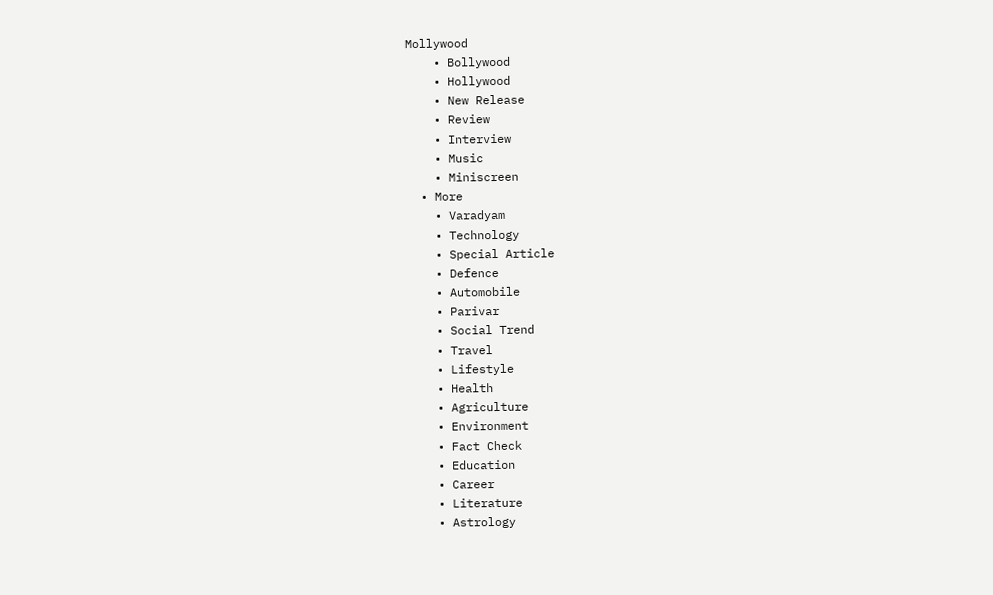Mollywood
    • Bollywood
    • Hollywood
    • New Release
    • Review
    • Interview
    • Music
    • Miniscreen
  • More
    • Varadyam
    • Technology
    • Special Article
    • Defence
    • Automobile
    • Parivar
    • Social Trend
    • Travel
    • Lifestyle
    • Health
    • Agriculture
    • Environment
    • Fact Check
    • Education
    • Career
    • Literature
    • Astrology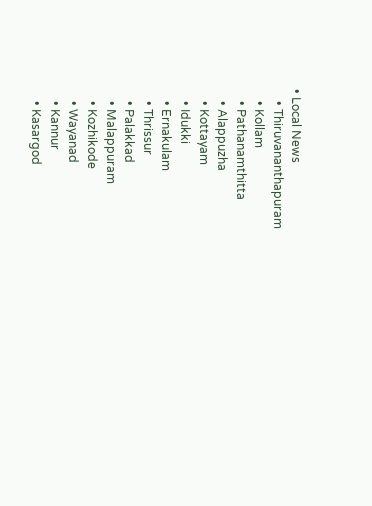• Local News
    • Thiruvananthapuram
    • Kollam
    • Pathanamthitta
    • Alappuzha
    • Kottayam
    • Idukki
    • Ernakulam
    • Thrissur
    • Palakkad
    • Malappuram
    • Kozhikode
    • Wayanad
    • Kannur
    • Kasargod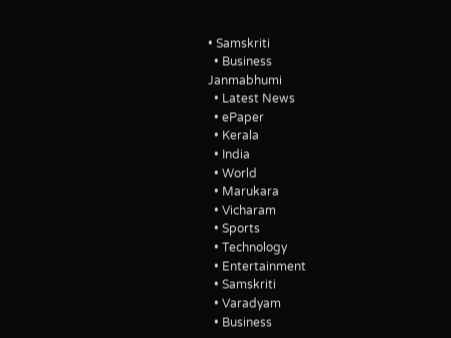• Samskriti
  • Business
Janmabhumi
  • Latest News
  • ePaper
  • Kerala
  • India
  • World
  • Marukara
  • Vicharam
  • Sports
  • Technology
  • Entertainment
  • Samskriti
  • Varadyam
  • Business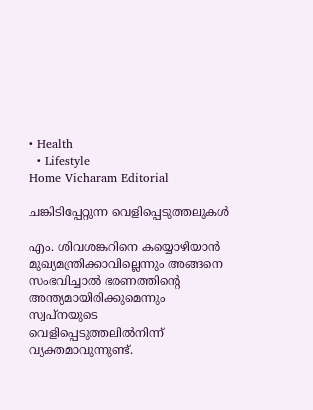• Health
  • Lifestyle
Home Vicharam Editorial

ചങ്കിടിപ്പേറ്റുന്ന വെളിപ്പെടുത്തലുകള്‍

എം. ശിവശങ്കറിനെ കയ്യൊഴിയാന്‍ മുഖ്യമന്ത്രിക്കാവില്ലെന്നും അങ്ങനെ സംഭവിച്ചാല്‍ ഭരണത്തിന്റെ അന്ത്യമായിരിക്കുമെന്നും സ്വപ്‌നയുടെ വെളിപ്പെടുത്തലില്‍നിന്ന് വ്യക്തമാവുന്നുണ്ട്.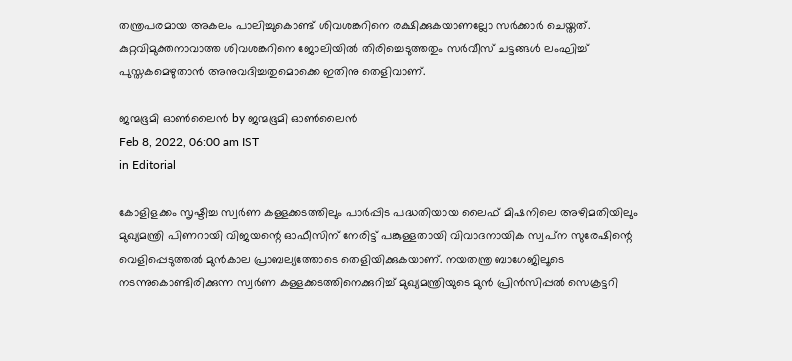തന്ത്രപരമായ അകലം പാലിച്ചുകൊണ്ട് ശിവശങ്കറിനെ രക്ഷിക്കുകയാണല്ലോ സര്‍ക്കാര്‍ ചെയ്തത്. കുറ്റവിമുക്തനാവാത്ത ശിവശങ്കറിനെ ജോലിയില്‍ തിരിച്ചെടുത്തതും സര്‍വീസ് ചട്ടങ്ങള്‍ ലംഘിച്ച് പുസ്തകമെഴുതാന്‍ അനുവദിച്ചതുമൊക്കെ ഇതിനു തെളിവാണ്.

ജന്മഭൂമി ഓണ്‍ലൈന്‍ by ജന്മഭൂമി ഓണ്‍ലൈന്‍
Feb 8, 2022, 06:00 am IST
in Editorial

കോളിളക്കം സൃഷ്ടിച്ച സ്വര്‍ണ കള്ളക്കടത്തിലും പാര്‍പ്പിട പദ്ധതിയായ ലൈഫ് മിഷനിലെ അഴിമതിയിലും മുഖ്യമന്ത്രി പിണറായി വിജയന്റെ ഓഫീസിന് നേരിട്ട് പങ്കുള്ളതായി വിവാദനായിക സ്വപ്‌ന സുരേഷിന്റെ വെളിപ്പെടുത്തല്‍ മുന്‍കാല പ്രാബല്യത്തോടെ തെളിയിക്കുകയാണ്. നയതന്ത്ര ബാഗേജിലൂടെ നടന്നുകൊണ്ടിരിക്കുന്ന സ്വര്‍ണ കള്ളക്കടത്തിനെക്കുറിച്ച് മുഖ്യമന്ത്രിയുടെ മുന്‍ പ്രിന്‍സിപ്പല്‍ സെക്രട്ടറി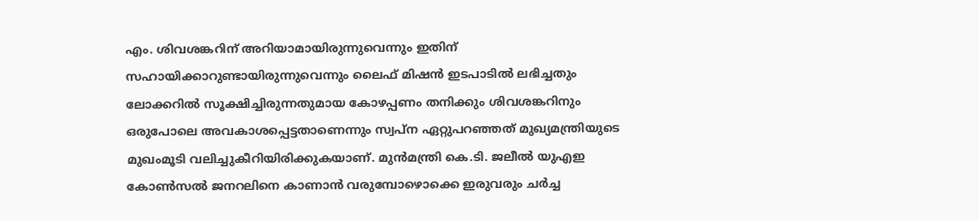എം. ശിവശങ്കറിന് അറിയാമായിരുന്നുവെന്നും ഇതിന് സഹായിക്കാറുണ്ടായിരുന്നുവെന്നും ലൈഫ് മിഷന്‍ ഇടപാടില്‍ ലഭിച്ചതും ലോക്കറില്‍ സൂക്ഷിച്ചിരുന്നതുമായ കോഴപ്പണം തനിക്കും ശിവശങ്കറിനും ഒരുപോലെ അവകാശപ്പെട്ടതാണെന്നും സ്വപ്‌ന ഏറ്റുപറഞ്ഞത് മുഖ്യമന്ത്രിയുടെ മുഖംമൂടി വലിച്ചുകീറിയിരിക്കുകയാണ്. മുന്‍മന്ത്രി കെ.ടി. ജലീല്‍ യുഎഇ കോണ്‍സല്‍ ജനറലിനെ കാണാന്‍ വരുമ്പോഴൊക്കെ ഇരുവരും ചര്‍ച്ച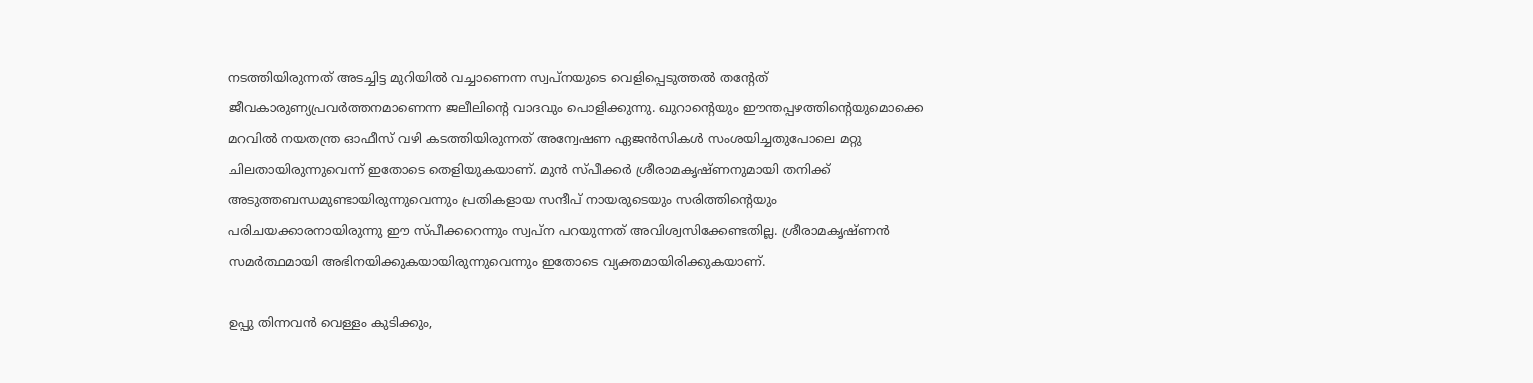നടത്തിയിരുന്നത് അടച്ചിട്ട മുറിയില്‍ വച്ചാണെന്ന സ്വപ്‌നയുടെ വെളിപ്പെടുത്തല്‍ തന്റേത് ജീവകാരുണ്യപ്രവര്‍ത്തനമാണെന്ന ജലീലിന്റെ വാദവും പൊളിക്കുന്നു. ഖുറാന്റെയും ഈന്തപ്പഴത്തിന്റെയുമൊക്കെ മറവില്‍ നയതന്ത്ര ഓഫീസ് വഴി കടത്തിയിരുന്നത് അന്വേഷണ ഏജന്‍സികള്‍ സംശയിച്ചതുപോലെ മറ്റു ചിലതായിരുന്നുവെന്ന് ഇതോടെ തെളിയുകയാണ്. മുന്‍ സ്പീക്കര്‍ ശ്രീരാമകൃഷ്ണനുമായി തനിക്ക് അടുത്തബന്ധമുണ്ടായിരുന്നുവെന്നും പ്രതികളായ സന്ദീപ് നായരുടെയും സരിത്തിന്റെയും പരിചയക്കാരനായിരുന്നു ഈ സ്പീക്കറെന്നും സ്വപ്‌ന പറയുന്നത് അവിശ്വസിക്കേണ്ടതില്ല. ശ്രീരാമകൃഷ്ണന്‍ സമര്‍ത്ഥമായി അഭിനയിക്കുകയായിരുന്നുവെന്നും ഇതോടെ വ്യക്തമായിരിക്കുകയാണ്.

ഉപ്പു തിന്നവന്‍ വെള്ളം കുടിക്കും,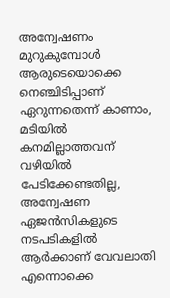അന്വേഷണം മുറുകുമ്പോള്‍ ആരുടെയൊക്കെ നെഞ്ചിടിപ്പാണ് ഏറുന്നതെന്ന് കാണാം, മടിയില്‍ കനമില്ലാത്തവന് വഴിയില്‍ പേടിക്കേണ്ടതില്ല, അന്വേഷണ ഏജന്‍സികളുടെ നടപടികളില്‍ ആര്‍ക്കാണ് വേവലാതി എന്നൊക്കെ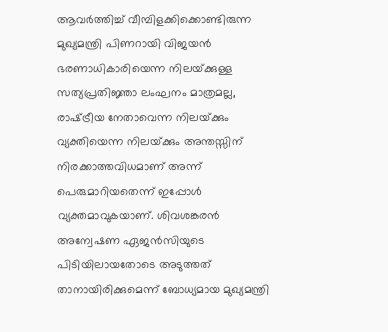ആവര്‍ത്തിച്ച് വീമ്പിളക്കിക്കൊണ്ടിരുന്ന മുഖ്യമന്ത്രി പിണറായി വിജയന്‍ ഭരണാധികാരിയെന്ന നിലയ്‌ക്കുള്ള സത്യപ്രതിജ്ഞാ ലംഘനം മാത്രമല്ല, രാഷ്‌ട്രീയ നേതാവെന്ന നിലയ്‌ക്കും വ്യക്തിയെന്ന നിലയ്‌ക്കും അന്തസ്സിന് നിരക്കാത്തവിധമാണ് അന്ന് പെരുമാറിയതെന്ന് ഇപ്പോള്‍ വ്യക്തമാവുകയാണ്. ശിവശങ്കരന്‍ അന്വേഷണ ഏജന്‍സിയുടെ പിടിയിലായതോടെ അടുത്തത് താനായിരിക്കുമെന്ന് ബോധ്യമായ മുഖ്യമന്ത്രി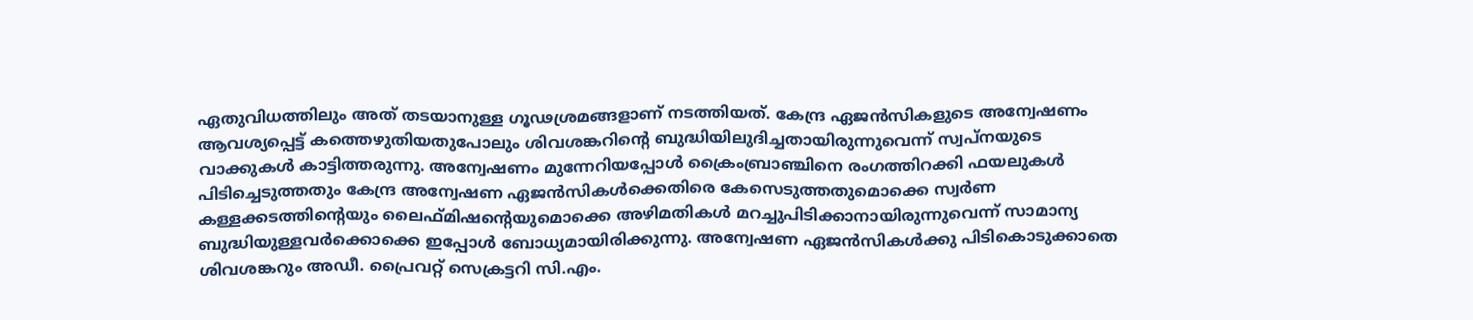ഏതുവിധത്തിലും അത് തടയാനുള്ള ഗൂഢശ്രമങ്ങളാണ് നടത്തിയത്. കേന്ദ്ര ഏജന്‍സികളുടെ അന്വേഷണം ആവശ്യപ്പെട്ട് കത്തെഴുതിയതുപോലും ശിവശങ്കറിന്റെ ബുദ്ധിയിലുദിച്ചതായിരുന്നുവെന്ന് സ്വപ്‌നയുടെ വാക്കുകള്‍ കാട്ടിത്തരുന്നു. അന്വേഷണം മുന്നേറിയപ്പോള്‍ ക്രൈംബ്രാഞ്ചിനെ രംഗത്തിറക്കി ഫയലുകള്‍ പിടിച്ചെടുത്തതും കേന്ദ്ര അന്വേഷണ ഏജന്‍സികള്‍ക്കെതിരെ കേസെടുത്തതുമൊക്കെ സ്വര്‍ണ കള്ളക്കടത്തിന്റെയും ലൈഫ്മിഷന്റെയുമൊക്കെ അഴിമതികള്‍ മറച്ചുപിടിക്കാനായിരുന്നുവെന്ന് സാമാന്യ ബുദ്ധിയുള്ളവര്‍ക്കൊക്കെ ഇപ്പോള്‍ ബോധ്യമായിരിക്കുന്നു. അന്വേഷണ ഏജന്‍സികള്‍ക്കു പിടികൊടുക്കാതെ ശിവശങ്കറും അഡീ. പ്രൈവറ്റ് സെക്രട്ടറി സി.എം.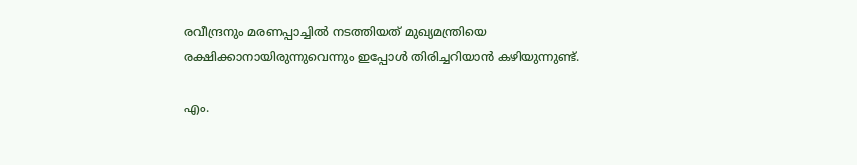രവീന്ദ്രനും മരണപ്പാച്ചില്‍ നടത്തിയത് മുഖ്യമന്ത്രിയെ രക്ഷിക്കാനായിരുന്നുവെന്നും ഇപ്പോള്‍ തിരിച്ചറിയാന്‍ കഴിയുന്നുണ്ട്.

എം.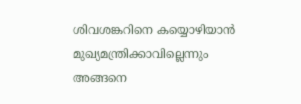ശിവശങ്കറിനെ കയ്യൊഴിയാന്‍ മുഖ്യമന്ത്രിക്കാവില്ലെന്നും അങ്ങനെ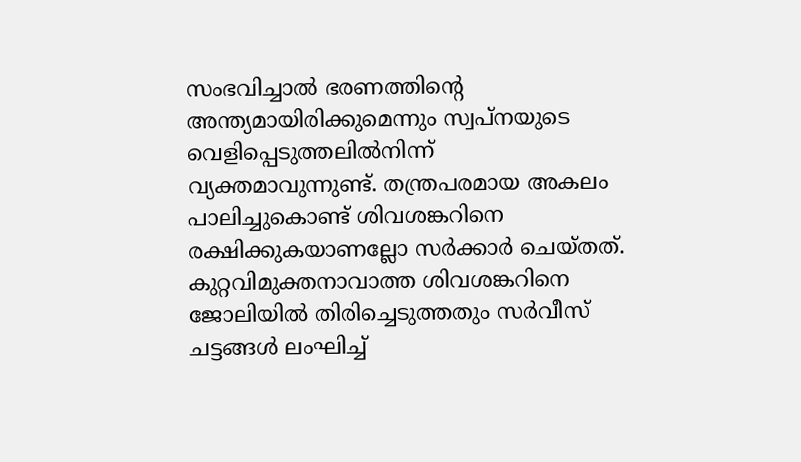സംഭവിച്ചാല്‍ ഭരണത്തിന്റെ അന്ത്യമായിരിക്കുമെന്നും സ്വപ്‌നയുടെ വെളിപ്പെടുത്തലില്‍നിന്ന് വ്യക്തമാവുന്നുണ്ട്. തന്ത്രപരമായ അകലം പാലിച്ചുകൊണ്ട് ശിവശങ്കറിനെ രക്ഷിക്കുകയാണല്ലോ സര്‍ക്കാര്‍ ചെയ്തത്. കുറ്റവിമുക്തനാവാത്ത ശിവശങ്കറിനെ ജോലിയില്‍ തിരിച്ചെടുത്തതും സര്‍വീസ് ചട്ടങ്ങള്‍ ലംഘിച്ച്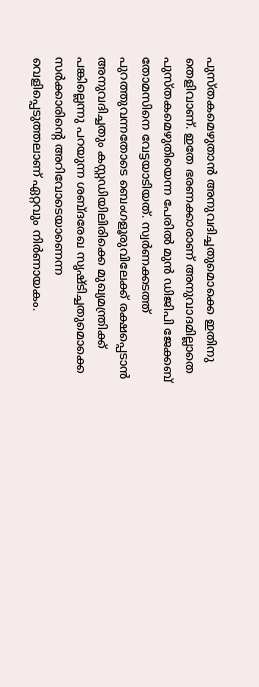പുസ്തകമെഴുതാന്‍ അനുവദിച്ചതുമൊക്കെ ഇതിനു തെളിവാണ്. ഇതേ ഭരണക്കാരാണ് അനുവാദമില്ലാതെ പുസ്തകമെഴുതിയെന്ന പേരില്‍ മുന്‍ ഡിജിപി ജേക്കബ് തോമസിനെ വേട്ടയാടിയത്. സ്വര്‍ണക്കടത്ത് പുറത്തുവന്നതോടെ ബെംഗളൂരുവിലേക്ക് രക്ഷപ്പെടാന്‍ അനുവദിച്ചതും കസ്റ്റഡിയിലിരിക്കെ മുഖ്യമന്ത്രിക്ക് പങ്കില്ലെന്നു പറയുന്ന ശബ്ദരേഖ സൃഷ്ടിച്ചതുമൊക്കെ സര്‍ക്കാരിന്റെ അറിവോടെയാണെന്ന വെളിപ്പെടുത്തലാണ് ഏറ്റവും നിര്‍ണായകം.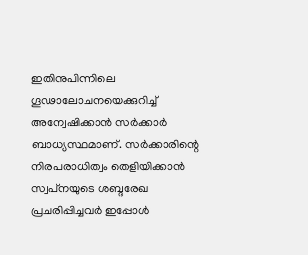ഇതിനുപിന്നിലെ ഗൂഢാലോചനയെക്കുറിച്ച് അന്വേഷിക്കാന്‍ സര്‍ക്കാര്‍ ബാധ്യസ്ഥമാണ്. സര്‍ക്കാരിന്റെ നിരപരാധിത്വം തെളിയിക്കാന്‍ സ്വപ്‌നയുടെ ശബ്ദരേഖ പ്രചരിപ്പിച്ചവര്‍ ഇപ്പോള്‍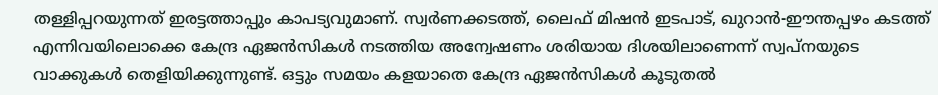തള്ളിപ്പറയുന്നത് ഇരട്ടത്താപ്പും കാപട്യവുമാണ്. സ്വര്‍ണക്കടത്ത്, ലൈഫ് മിഷന്‍ ഇടപാട്, ഖുറാന്‍-ഈന്തപ്പഴം കടത്ത് എന്നിവയിലൊക്കെ കേന്ദ്ര ഏജന്‍സികള്‍ നടത്തിയ അന്വേഷണം ശരിയായ ദിശയിലാണെന്ന് സ്വപ്‌നയുടെ വാക്കുകള്‍ തെളിയിക്കുന്നുണ്ട്. ഒട്ടും സമയം കളയാതെ കേന്ദ്ര ഏജന്‍സികള്‍ കൂടുതല്‍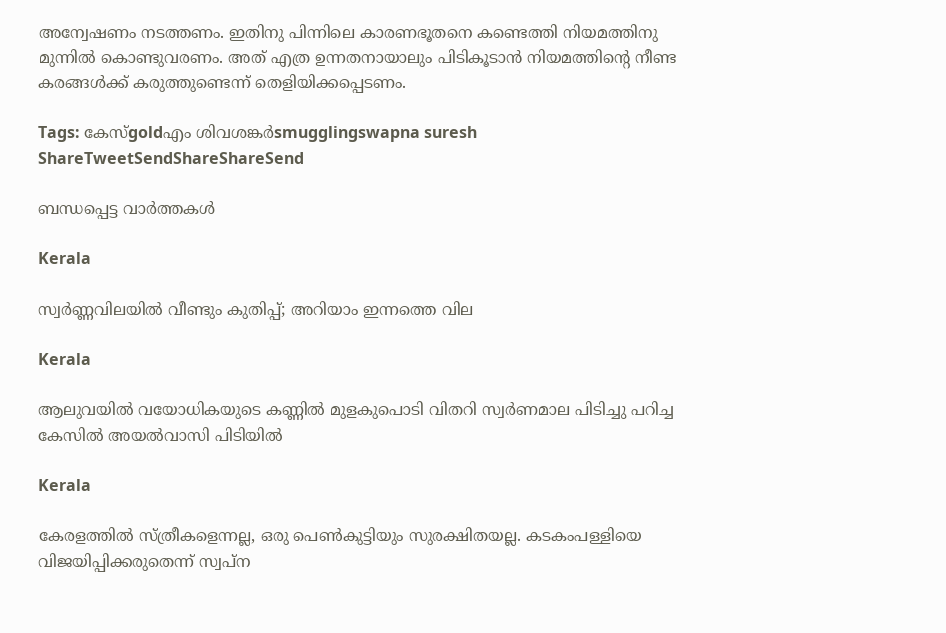അന്വേഷണം നടത്തണം. ഇതിനു പിന്നിലെ കാരണഭൂതനെ കണ്ടെത്തി നിയമത്തിനു മുന്നില്‍ കൊണ്ടുവരണം. അത് എത്ര ഉന്നതനായാലും പിടികൂടാന്‍ നിയമത്തിന്റെ നീണ്ട കരങ്ങള്‍ക്ക് കരുത്തുണ്ടെന്ന് തെളിയിക്കപ്പെടണം.

Tags: കേസ്goldഎം ശിവശങ്കര്‍smugglingswapna suresh
ShareTweetSendShareShareSend

ബന്ധപ്പെട്ട വാര്‍ത്തകള്‍

Kerala

സ്വര്‍ണ്ണവിലയില്‍ വീണ്ടും കുതിപ്പ്; അറിയാം ഇന്നത്തെ വില

Kerala

ആലുവയില്‍ വയോധികയുടെ കണ്ണില്‍ മുളകുപൊടി വിതറി സ്വര്‍ണമാല പിടിച്ചു പറിച്ച കേസില്‍ അയല്‍വാസി പിടിയില്‍

Kerala

കേരളത്തില്‍ സ്ത്രീകളെന്നല്ല, ഒരു പെണ്‍കുട്ടിയും സുരക്ഷിതയല്ല. കടകംപള്ളിയെ വിജയിപ്പിക്കരുതെന്ന് സ്വപ്ന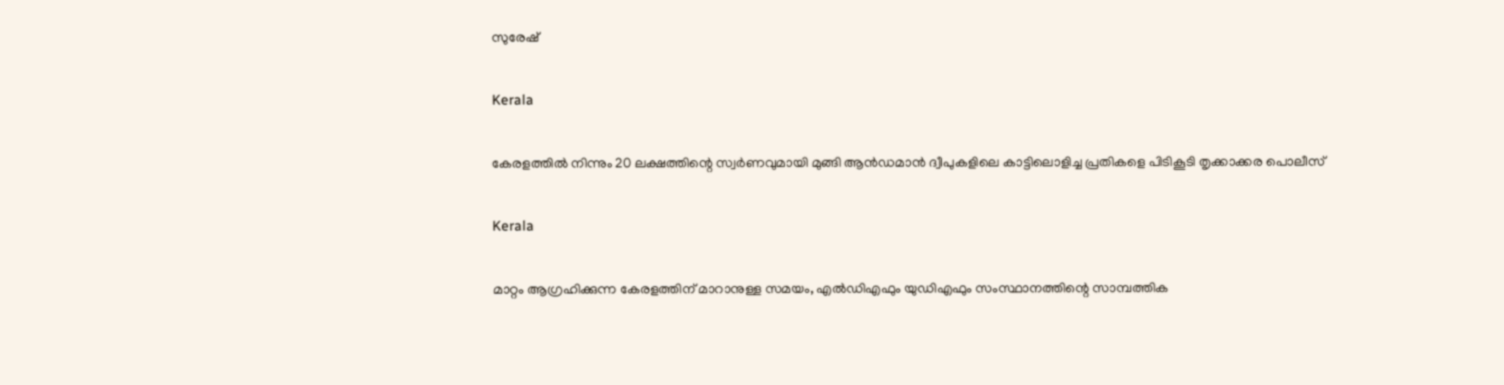സുരേഷ്

Kerala

കേരളത്തില്‍ നിന്നും 20 ലക്ഷത്തിന്റെ സ്വര്‍ണവുമായി മുങ്ങി ആന്‍ഡമാന്‍ ദ്വീപുകളിലെ കാട്ടിലൊളിച്ച പ്രതികളെ പിടികൂടി തൃക്കാക്കര പൊലീസ്

Kerala

മാറ്റം ആഗ്രഹിക്കുന്ന കേരളത്തിന് മാറാനുള്ള സമയം, എല്‍ഡിഎഫും യുഡിഎഫും സംസ്ഥാനത്തിന്റെ സാമ്പത്തിക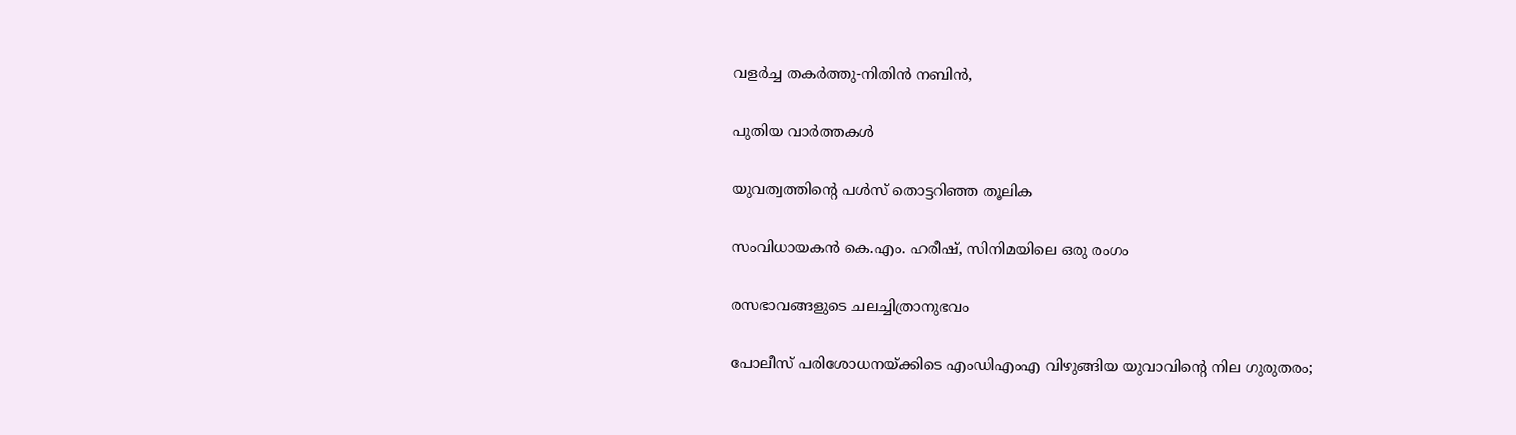വളര്‍ച്ച തകര്‍ത്തു-നിതിന്‍ നബിന്‍,

പുതിയ വാര്‍ത്തകള്‍

യുവത്വത്തിന്റെ പള്‍സ് തൊട്ടറിഞ്ഞ തൂലിക

സംവിധായകന്‍ കെ.എം. ഹരീഷ്, സിനിമയിലെ ഒരു രംഗം

രസഭാവങ്ങളുടെ ചലച്ചിത്രാനുഭവം

പോലീസ് പരിശോധനയ്‌ക്കിടെ എംഡിഎംഎ വിഴുങ്ങിയ യുവാവിന്റെ നില ഗുരുതരം;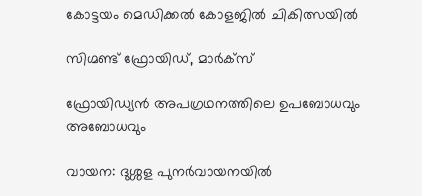കോട്ടയം മെഡിക്കൽ കോളജിൽ ചികിത്സയിൽ

സിഗ്മണ്ട് ഫ്രോയിഡ്, മാര്‍ക്‌സ്‌

ഫ്രോയിഡ്യന്‍ അപഗ്രഥനത്തിലെ ഉപബോധവും അബോധവും

വായന: ദുശ്ശള പുനര്‍വായനയില്‍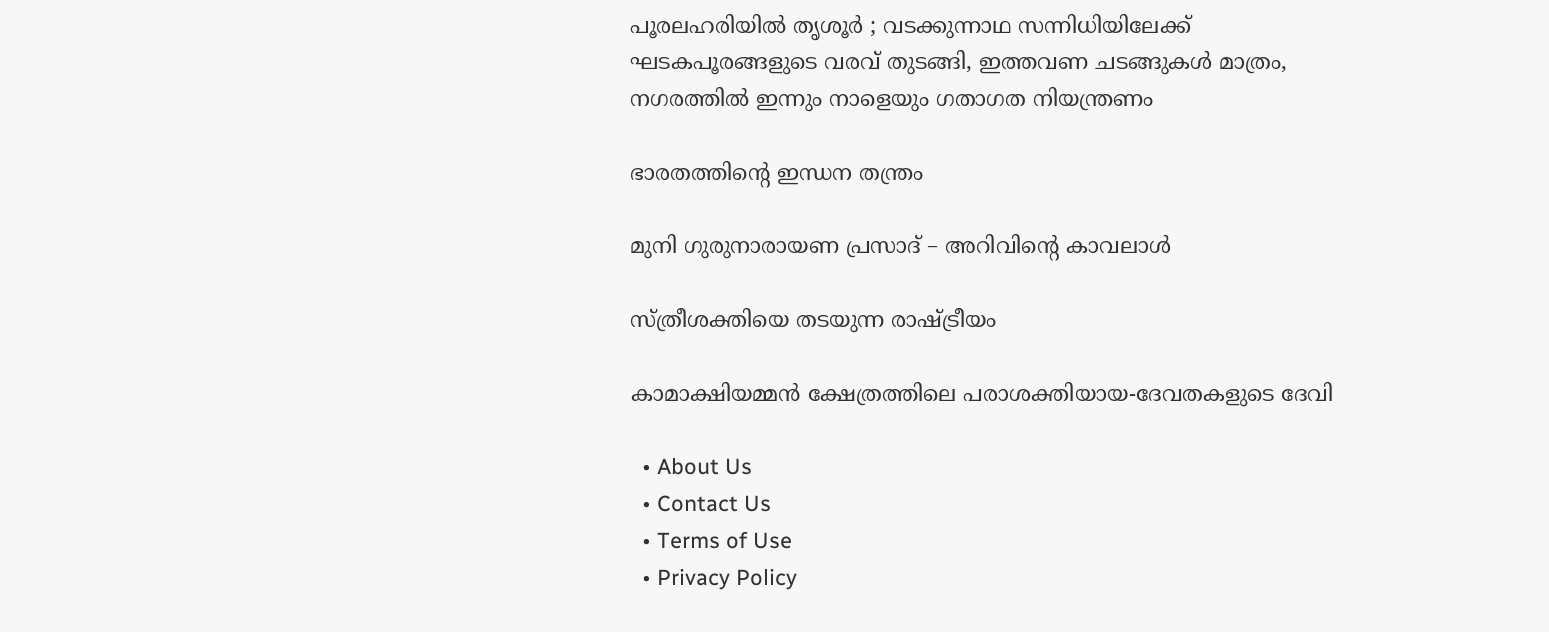പൂരലഹരിയിൽ തൃശൂർ ; വടക്കുന്നാഥ സന്നിധിയിലേക്ക് ഘടകപൂരങ്ങളുടെ വരവ് തുടങ്ങി, ഇത്തവണ ചടങ്ങുകൾ മാത്രം, നഗരത്തിൽ ഇന്നും നാളെയും ഗതാഗത നിയന്ത്രണം

ഭാരതത്തിന്റെ ഇന്ധന തന്ത്രം

മുനി ഗുരുനാരായണ പ്രസാദ് – അറിവിന്റെ കാവലാള്‍

സ്ത്രീശക്തിയെ തടയുന്ന രാഷ്‌ട്രീയം

കാമാക്ഷിയമ്മന്‍ ക്ഷേത്രത്തിലെ പരാശക്തിയായ-ദേവതകളുടെ ദേവി

  • About Us
  • Contact Us
  • Terms of Use
  • Privacy Policy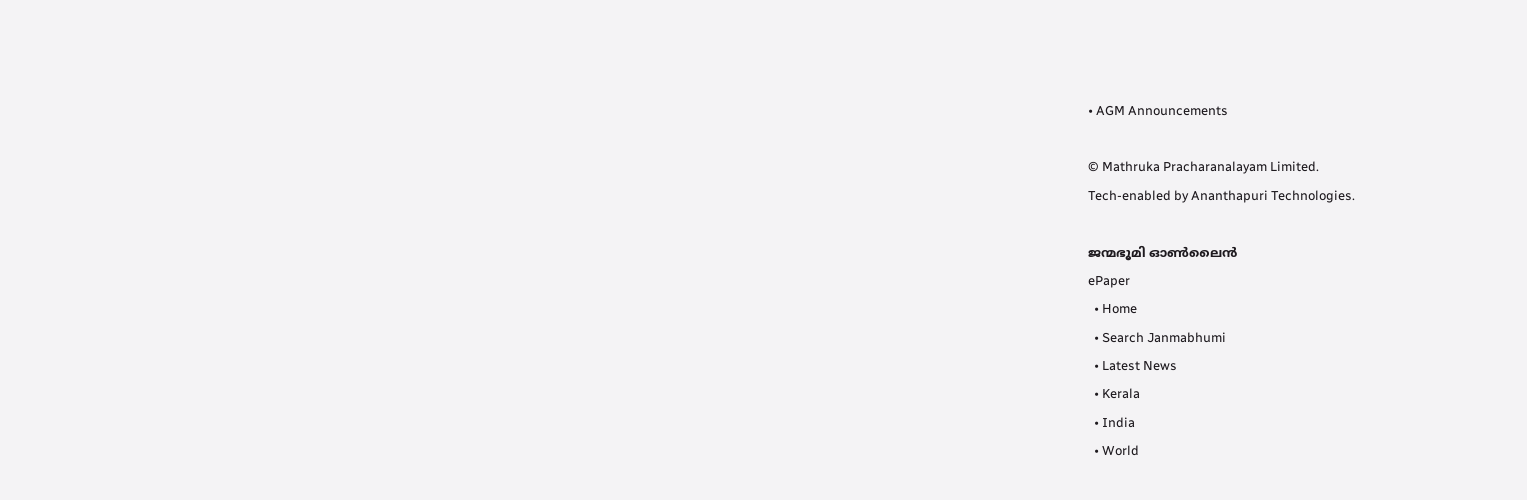• AGM Announcements

© Mathruka Pracharanalayam Limited.
Tech-enabled by Ananthapuri Technologies.

ജന്മഭൂമി ഓണ്‍ലൈന്‍
ePaper
  • Home
  • Search Janmabhumi
  • Latest News
  • Kerala
  • India
  • World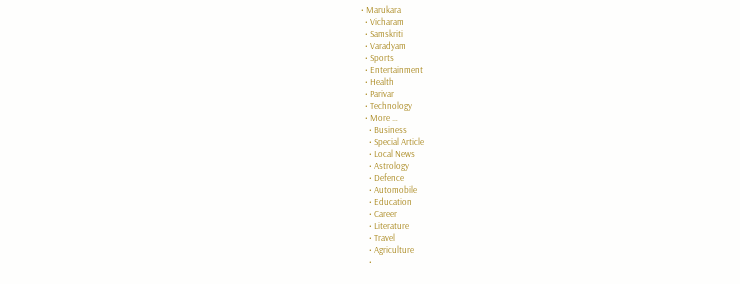• Marukara
  • Vicharam
  • Samskriti
  • Varadyam
  • Sports
  • Entertainment
  • Health
  • Parivar
  • Technology
  • More …
    • Business
    • Special Article
    • Local News
    • Astrology
    • Defence
    • Automobile
    • Education
    • Career
    • Literature
    • Travel
    • Agriculture
    •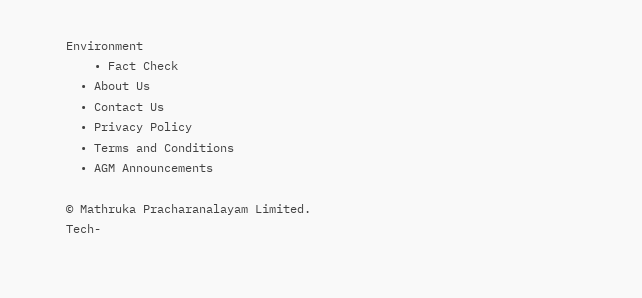Environment
    • Fact Check
  • About Us
  • Contact Us
  • Privacy Policy
  • Terms and Conditions
  • AGM Announcements

© Mathruka Pracharanalayam Limited.
Tech-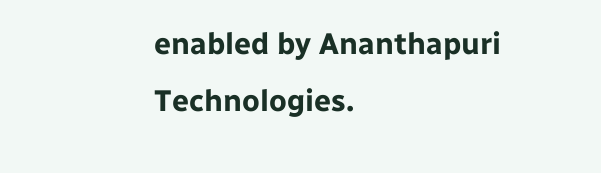enabled by Ananthapuri Technologies.